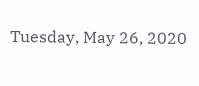Tuesday, May 26, 2020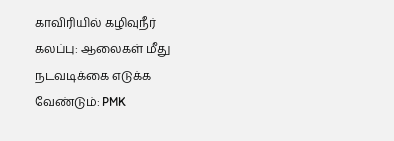காவிரியில் கழிவுநீர் கலப்பு: ஆலைகள் மீது நடவடிக்கை எடுக்க வேண்டும்: PMK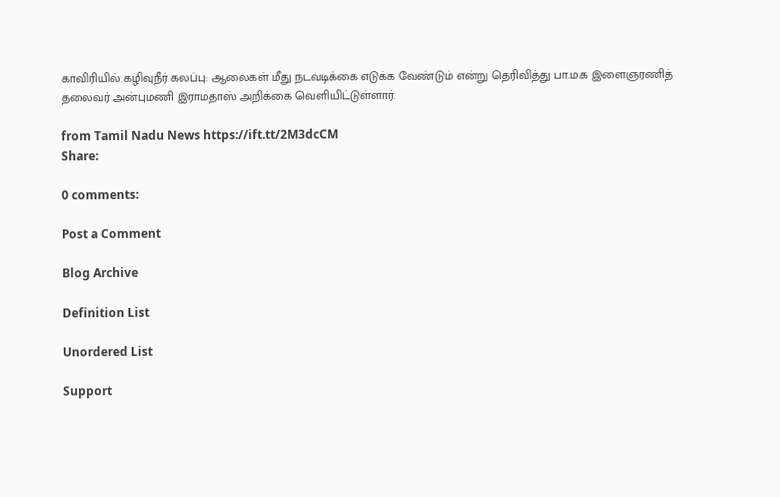காவிரியில் கழிவுநீர் கலப்பு: ஆலைகள் மீது நடவடிக்கை எடுக்க வேண்டும் என்று தெரிவித்து பா.ம.க இளைஞரணித் தலைவர் அன்புமணி இராமதாஸ் அறிக்கை வெளியிட்டுள்ளார்.

from Tamil Nadu News https://ift.tt/2M3dcCM
Share:

0 comments:

Post a Comment

Blog Archive

Definition List

Unordered List

Support